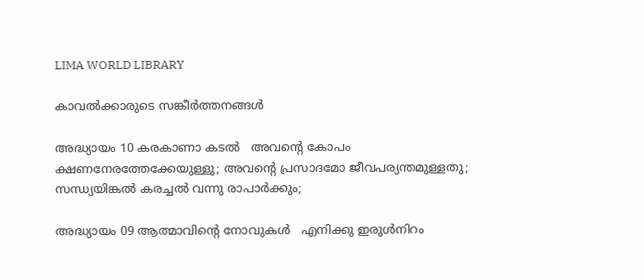LIMA WORLD LIBRARY

കാവല്‍ക്കാരുടെ സങ്കീര്‍ത്തനങ്ങള്‍

അദ്ധ്യായം 10 കരകാണാ കടല്‍   അവന്‍റെ കോപം ക്ഷണനേരത്തേക്കേയുള്ളു; അവന്‍റെ പ്രസാദമോ ജീവപര്യന്തമുള്ളതു; സന്ധ്യയിങ്കല്‍ കരച്ചല്‍ വന്നു രാപാര്‍ക്കും;

അദ്ധ്യായം 09 ആത്മാവിന്‍റെ നോവുകള്‍   എനിക്കു ഇരുള്‍നിറം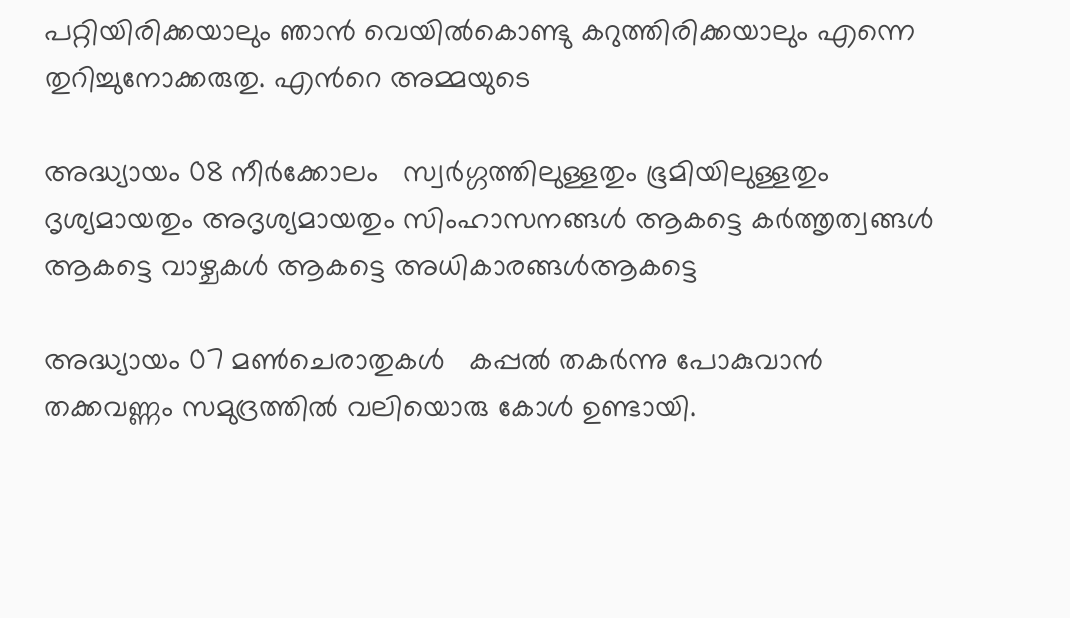പറ്റിയിരിക്കയാലും ഞാന്‍ വെയില്‍കൊണ്ടു കറുത്തിരിക്കയാലും എന്നെ തുറിച്ചുനോക്കരുതു. എന്‍റെ അമ്മയുടെ

അദ്ധ്യായം 08 നീര്‍ക്കോലം   സ്വര്‍ഗ്ഗത്തിലുള്ളതും ഭൂമിയിലുള്ളതും ദൃശ്യമായതും അദൃശ്യമായതും സിംഹാസനങ്ങള്‍ ആകട്ടെ കര്‍ത്തൃത്വങ്ങള്‍ ആകട്ടെ വാഴ്ചകള്‍ ആകട്ടെ അധികാരങ്ങള്‍ആകട്ടെ

അദ്ധ്യായം 07 മണ്‍ചെരാതുകള്‍   കപ്പല്‍ തകര്‍ന്നു പോകുവാന്‍ തക്കവണ്ണം സമുദ്രത്തില്‍ വലിയൊരു കോള്‍ ഉണ്ടായി.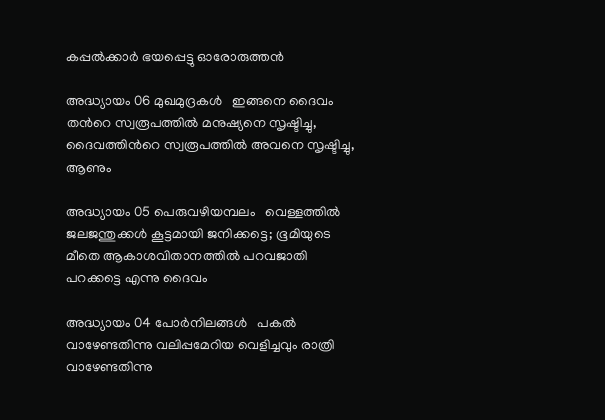കപ്പല്‍ക്കാര്‍ ഭയപ്പെട്ടു ഓരോരുത്തന്‍

അദ്ധ്യായം 06 മുഖമുദ്രകള്‍   ഇങ്ങനെ ദൈവം തന്‍റെ സ്വരൂപത്തില്‍ മനുഷ്യനെ സൃഷ്ടിച്ചു, ദൈവത്തിന്‍റെ സ്വരൂപത്തില്‍ അവനെ സൃഷ്ടിച്ചു, ആണും

അദ്ധ്യായം 05 പെരുവഴിയമ്പലം   വെള്ളത്തില്‍ ജലജന്തുക്കള്‍ കൂട്ടമായി ജനിക്കട്ടെ; ഭൂമിയുടെ മീതെ ആകാശവിതാനത്തില്‍ പറവജാതി പറക്കട്ടെ എന്നു ദൈവം

അദ്ധ്യായം 04 പോര്‍നിലങ്ങള്‍   പകല്‍ വാഴേണ്ടതിന്നു വലിപ്പമേറിയ വെളിച്ചവും രാത്രി വാഴേണ്ടതിന്നു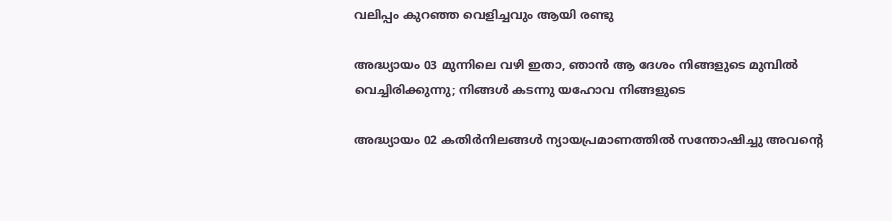വലിപ്പം കുറഞ്ഞ വെളിച്ചവും ആയി രണ്ടു

അദ്ധ്യായം 03 മുന്നിലെ വഴി ഇതാ, ഞാന്‍ ആ ദേശം നിങ്ങളുടെ മുമ്പില്‍ വെച്ചിരിക്കുന്നു; നിങ്ങള്‍ കടന്നു യഹോവ നിങ്ങളുടെ

അദ്ധ്യായം 02 കതിര്‍നിലങ്ങള്‍ ന്യായപ്രമാണത്തില്‍ സന്തോഷിച്ചു അവന്‍റെ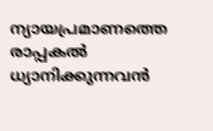ന്യായപ്രമാണത്തെ രാപ്പകല്‍ ധ്യാനിക്കുന്നവന്‍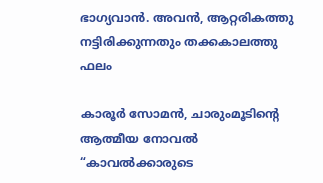ഭാഗ്യവാന്‍. അവന്‍, ആറ്റരികത്തു നട്ടിരിക്കുന്നതും തക്കകാലത്തു ഫലം

കാരൂർ സോമൻ, ചാരുംമൂടിന്റെ ആത്മീയ നോവൽ “കാവൽക്കാരുടെ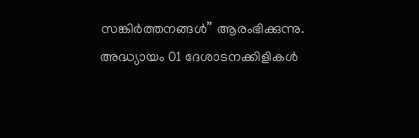സങ്കിർത്തനങ്ങൾ” ആരംഭിക്കുന്നു. അദ്ധ്യായം 01 ദേശാടനക്കിളികള്‍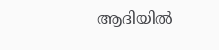ആദിയില്‍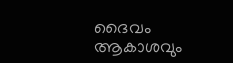ദൈവം ആകാശവും